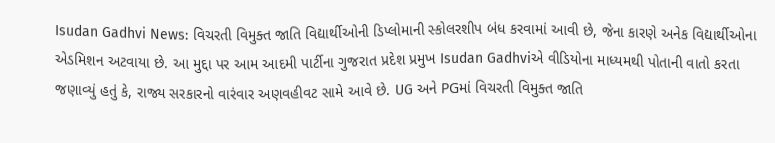Isudan Gadhvi News: વિચરતી વિમુક્ત જાતિ વિદ્યાર્થીઓની ડિપ્લોમાની સ્કોલરશીપ બંધ કરવામાં આવી છે, જેના કારણે અનેક વિદ્યાર્થીઓના એડમિશન અટવાયા છે. આ મુદ્દા પર આમ આદમી પાર્ટીના ગુજરાત પ્રદેશ પ્રમુખ Isudan Gadhviએ વીડિયોના માધ્યમથી પોતાની વાતો કરતા જણાવ્યું હતું કે, રાજ્ય સરકારનો વારંવાર અણવહીવટ સામે આવે છે. UG અને PGમાં વિચરતી વિમુક્ત જાતિ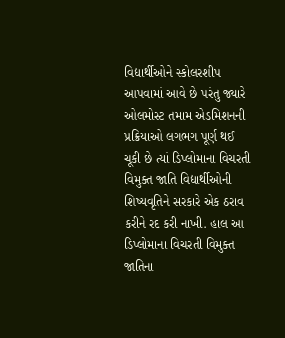વિદ્યાર્થીઓને સ્કોલરશીપ આપવામાં આવે છે પરંતુ જ્યારે ઓલમોસ્ટ તમામ એડમિશનની પ્રક્રિયાઓ લગભગ પૂર્ણ થઈ ચૂકી છે ત્યાં ડિપ્લોમાના વિચરતી વિમુક્ત જાતિ વિદ્યાર્થીઓની શિષ્યવૃતિને સરકારે એક ઠરાવ કરીને રદ કરી નાખી. હાલ આ ડિપ્લોમાના વિચરતી વિમુક્ત જાતિના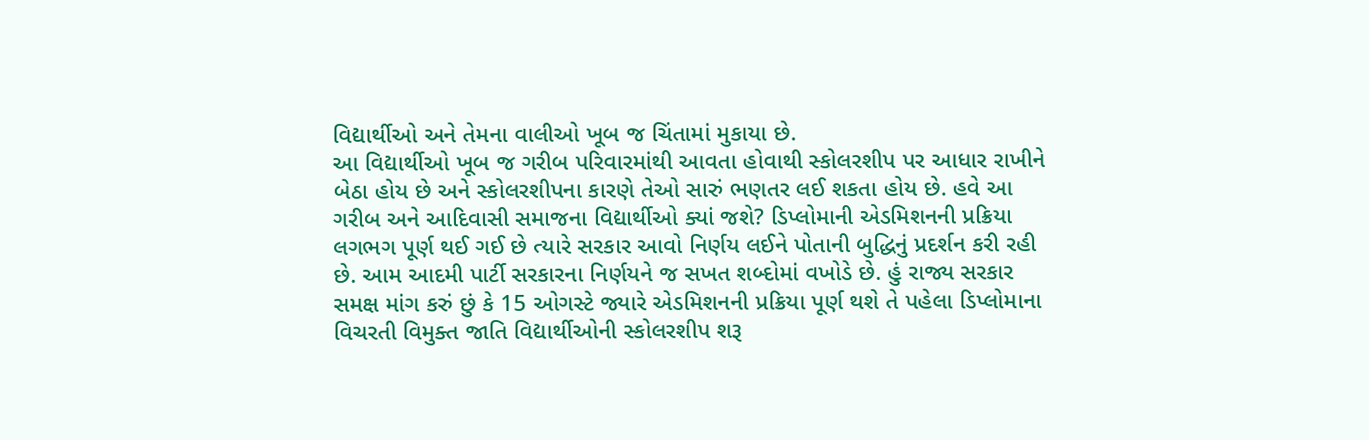વિદ્યાર્થીઓ અને તેમના વાલીઓ ખૂબ જ ચિંતામાં મુકાયા છે.
આ વિદ્યાર્થીઓ ખૂબ જ ગરીબ પરિવારમાંથી આવતા હોવાથી સ્કોલરશીપ પર આધાર રાખીને બેઠા હોય છે અને સ્કોલરશીપના કારણે તેઓ સારું ભણતર લઈ શકતા હોય છે. હવે આ ગરીબ અને આદિવાસી સમાજના વિદ્યાર્થીઓ ક્યાં જશે? ડિપ્લોમાની એડમિશનની પ્રક્રિયા લગભગ પૂર્ણ થઈ ગઈ છે ત્યારે સરકાર આવો નિર્ણય લઈને પોતાની બુદ્ધિનું પ્રદર્શન કરી રહી છે. આમ આદમી પાર્ટી સરકારના નિર્ણયને જ સખત શબ્દોમાં વખોડે છે. હું રાજ્ય સરકાર સમક્ષ માંગ કરું છું કે 15 ઓગસ્ટે જ્યારે એડમિશનની પ્રક્રિયા પૂર્ણ થશે તે પહેલા ડિપ્લોમાના વિચરતી વિમુક્ત જાતિ વિદ્યાર્થીઓની સ્કોલરશીપ શરૂ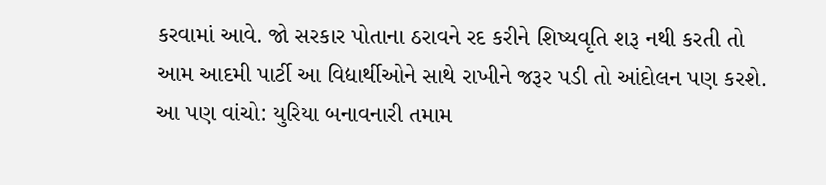કરવામાં આવે. જો સરકાર પોતાના ઠરાવને રદ કરીને શિષ્યવૃતિ શરૂ નથી કરતી તો આમ આદમી પાર્ટી આ વિદ્યાર્થીઓને સાથે રાખીને જરૂર પડી તો આંદોલન પણ કરશે.
આ પણ વાંચો: યુરિયા બનાવનારી તમામ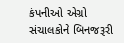કંપનીઓ એગ્રો સંચાલકોને બિનજરૂરી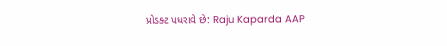પ્રોડક્ટ પધરાવે છે: Raju Kaparda AAP